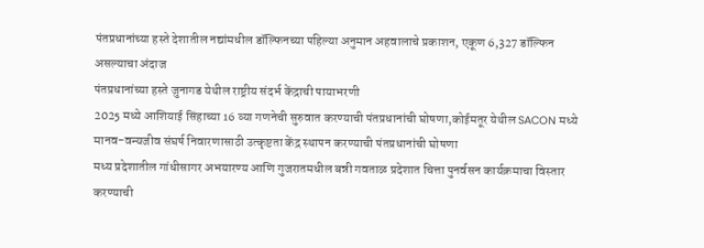पंतप्रधानांच्या हस्ते देशातील नद्यांमधील डॉल्फिनच्या पहिल्या अनुमान अहवालाचे प्रकाशन, एकूण 6,327 डॉल्फिन असल्याचा अंदाज
पंतप्रधानांच्या हस्ते जुनागड येथील राष्ट्रीय संदर्भ केंद्राची पायाभरणी
2025 मध्ये आशियाई सिंहाच्या 16 व्या गणनेची सुरुवात करण्याची पंतप्रधानांची घोषणा,कोईमतूर येथील SACON मध्ये मानव-वन्यजीव संघर्ष निवारणासाठी उत्कृष्टता केंद्र स्थापन करण्याची पंतप्रधानांची घोषणा
मध्य प्रदेशातील गांधीसागर अभयारण्य आणि गुजरातमधील बन्नी गवताळ प्रदेशात चित्ता पुनर्वसन कार्यक्रमाचा विस्तार करण्याची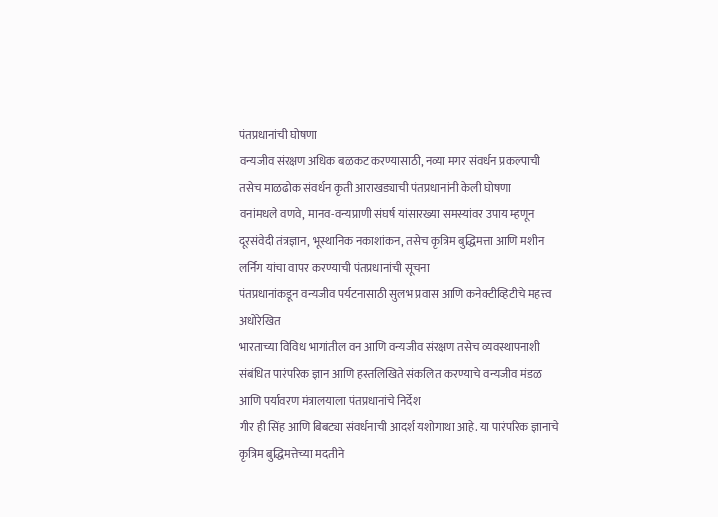पंतप्रधानांची घोषणा
वन्यजीव संरक्षण अधिक बळकट करण्यासाठी, नव्या मगर संवर्धन प्रकल्पाची तसेच माळढोक संवर्धन कृती आराखड्याची पंतप्रधानांनी केली घोषणा
वनांमधले वणवे, मानव-वन्यप्राणी संघर्ष यांसारख्या समस्यांवर उपाय म्हणून दूरसंवेदी तंत्रज्ञान, भूस्थानिक नकाशांकन, तसेच कृत्रिम बुद्धिमत्ता आणि मशीन लर्निग यांचा वापर करण्याची पंतप्रधानांची सूचना
पंतप्रधानांकडून वन्यजीव पर्यटनासाठी सुलभ प्रवास आणि कनेक्टीव्हिटीचे महत्त्व अधोरेखित
भारताच्या विविध भागांतील वन आणि वन्यजीव संरक्षण तसेच व्यवस्थापनाशी संबंधित पारंपरिक ज्ञान आणि हस्तलिखिते संकलित करण्याचे वन्यजीव मंडळ आणि पर्यावरण मंत्रालयाला पंतप्रधानांचे निर्देश
गीर ही सिंह आणि बिबट्या संवर्धनाची आदर्श यशोगाथा आहे. या पारंपरिक ज्ञानाचे कृत्रिम बुद्धिमत्तेच्या मदतीने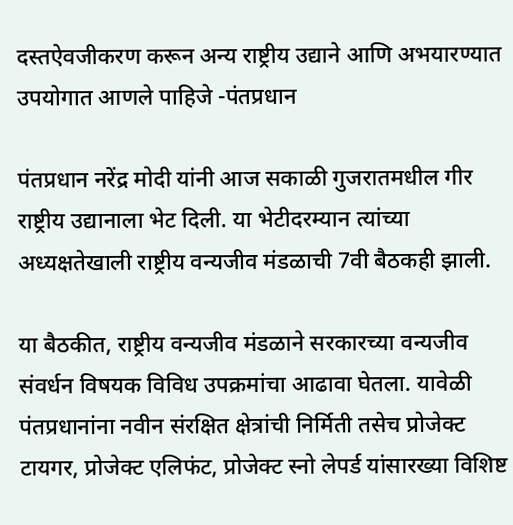दस्तऐवजीकरण करून अन्य राष्ट्रीय उद्याने आणि अभयारण्यात उपयोगात आणले पाहिजे -पंतप्रधान

पंतप्रधान नरेंद्र मोदी यांनी आज सकाळी गुजरातमधील गीर राष्ट्रीय उद्यानाला भेट दिली. या भेटीदरम्यान त्यांच्या अध्यक्षतेखाली राष्ट्रीय वन्यजीव मंडळाची 7वी बैठकही झाली.

या बैठकीत, राष्ट्रीय वन्यजीव मंडळाने सरकारच्या वन्यजीव संवर्धन विषयक विविध उपक्रमांचा आढावा घेतला. यावेळी पंतप्रधानांना नवीन संरक्षित क्षेत्रांची निर्मिती तसेच प्रोजेक्ट टायगर, प्रोजेक्ट एलिफंट, प्रोजेक्ट स्नो लेपर्ड यांसारख्या विशिष्ट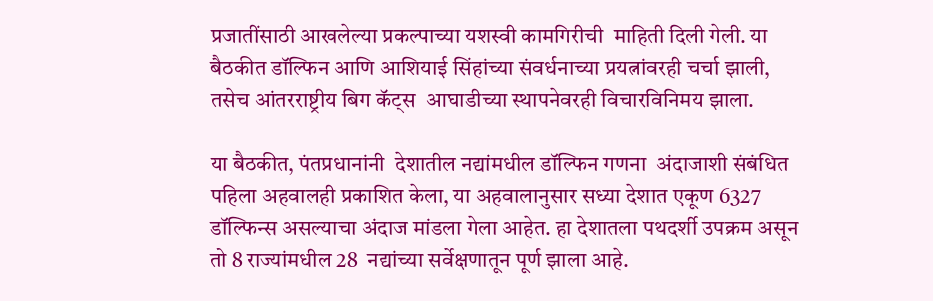प्रजातींसाठी आखलेल्या प्रकल्पाच्या यशस्वी कामगिरीची  माहिती दिली गेली. या बैठकीत डॉल्फिन आणि आशियाई सिंहांच्या संवर्धनाच्या प्रयत्नांवरही चर्चा झाली, तसेच आंतरराष्ट्रीय बिग कॅट्स  आघाडीच्या स्थापनेवरही विचारविनिमय झाला.

या बैठकीत, पंतप्रधानांनी  देशातील नद्यांमधील डॉल्फिन गणना  अंदाजाशी संबंधित पहिला अहवालही प्रकाशित केला, या अहवालानुसार सध्या देशात एकूण 6327 डॉल्फिन्स असल्याचा अंदाज मांडला गेला आहेत. हा देशातला पथदर्शी उपक्रम असून तो 8 राज्यांमधील 28  नद्यांच्या सर्वेक्षणातून पूर्ण झाला आहे.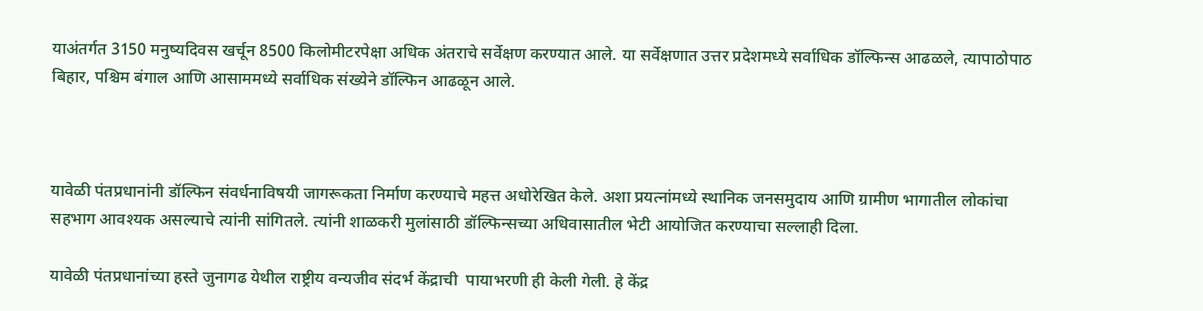याअंतर्गत 3150 मनुष्यदिवस खर्चून 8500 किलोमीटरपेक्षा अधिक अंतराचे सर्वेक्षण करण्यात आले. या सर्वेक्षणात उत्तर प्रदेशमध्ये सर्वाधिक डॉल्फिन्स आढळले, त्यापाठोपाठ बिहार, पश्चिम बंगाल आणि आसाममध्ये सर्वाधिक संख्येने डॉल्फिन आढळून आले.



यावेळी पंतप्रधानांनी डॉल्फिन संवर्धनाविषयी जागरूकता निर्माण करण्याचे महत्त अधोरेखित केले. अशा प्रयत्नांमध्ये स्थानिक जनसमुदाय आणि ग्रामीण भागातील लोकांचा सहभाग आवश्यक असल्याचे त्यांनी सांगितले. त्यांनी शाळकरी मुलांसाठी डॉल्फिन्सच्या अधिवासातील भेटी आयोजित करण्याचा सल्लाही दिला.

यावेळी पंतप्रधानांच्या हस्ते जुनागढ येथील राष्ट्रीय वन्यजीव संदर्भ केंद्राची  पायाभरणी ही केली गेली. हे केंद्र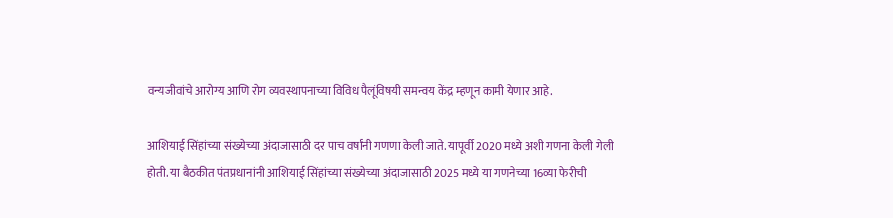वन्यजीवांचे आरोग्य आणि रोग व्यवस्थापनाच्या विविध पैलूंविषयी समन्वय केंद्र म्हणून कामी येणार आहे.

आशियाई सिंहांच्या संख्येच्या अंदाजासाठी दर पाच वर्षांनी गणणा केली जाते. यापूर्वी 2020 मध्ये अशी गणना केली गेली होती. या बैठकीत पंतप्रधानांनी आशियाई सिंहांच्या संख्येच्या अंदाजासाठी 2025 मध्ये या गणनेच्या 16व्या फेरीची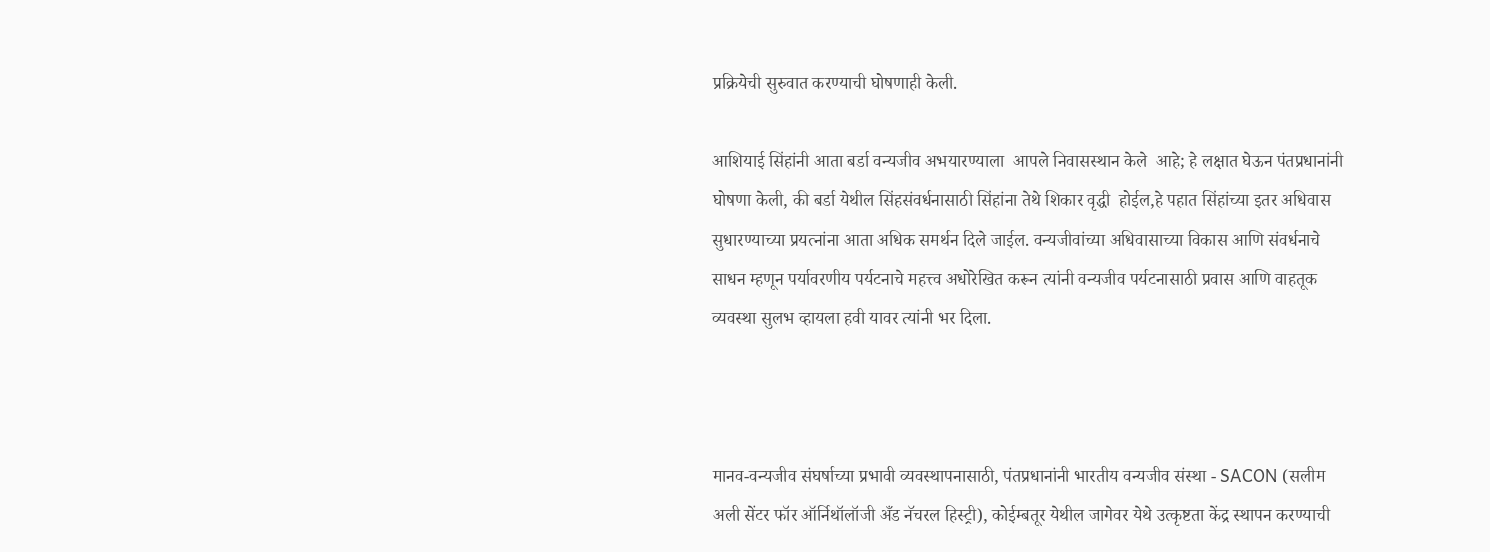प्रक्रियेची सुरुवात करण्याची घोषणाही केली.

आशियाई सिंहांनी आता बर्डा वन्यजीव अभयारण्याला  आपले निवासस्थान केले  आहे; हे लक्षात घेऊन पंतप्रधानांनी घोषणा केली, की बर्डा येथील सिंहसंवर्धनासाठी सिंहांना तेथे शिकार वृद्धी  होईल,हे पहात सिंहांच्या इतर अधिवास सुधारण्याच्या प्रयत्नांना आता अधिक समर्थन दिले जाईल. वन्यजीवांच्या अधिवासाच्या विकास आणि संवर्धनाचे साधन म्हणून पर्यावरणीय पर्यटनाचे महत्त्व अधोरेखित करून त्यांनी वन्यजीव पर्यटनासाठी प्रवास आणि वाहतूक व्यवस्था सुलभ व्हायला हवी यावर त्यांनी भर दिला.



मानव-वन्यजीव संघर्षाच्या प्रभावी व्यवस्थापनासाठी, पंतप्रधानांनी भारतीय वन्यजीव संस्था - SACON (सलीम अली सेंटर फॉर ऑर्निथॉलॉजी अँड नॅचरल हिस्ट्री), कोईम्बतूर येथील जागेवर येथे उत्कृष्टता केंद्र स्थापन करण्याची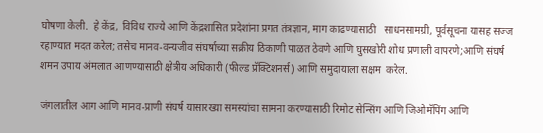घोषणा केली.  हे केंद्र, विविध राज्ये आणि केंद्रशासित प्रदेशांना प्रगत तंत्रज्ञान, माग काढण्यासाठी   साधनसामग्री, पूर्वसूचना यासह सज्ज रहाण्यात मदत करेल; तसेच मानव-वन्यजीव संघर्षाच्या सक्रीय ठिकाणी पाळत ठेवणे आणि घुसखोरी शोध प्रणाली वापरणे;आणि संघर्ष शमन उपाय अंमलात आणण्यासाठी क्षेत्रीय अधिकारी (फील्ड प्रॅक्टिशनर्स) आणि समुदायाला सक्षम  करेल.

जंगलातील आग आणि मानव-प्राणी संघर्ष यासारख्या समस्यांचा सामना करण्यासाठी रिमोट सेन्सिंग आणि जिओमॅपिंग आणि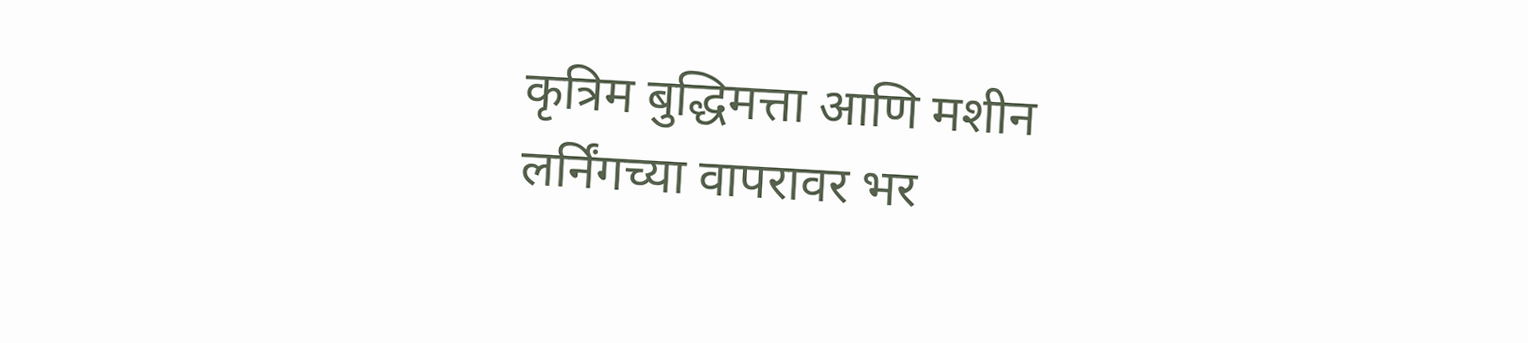कृत्रिम बुद्धिमत्ता आणि मशीन लर्निंगच्या वापरावर भर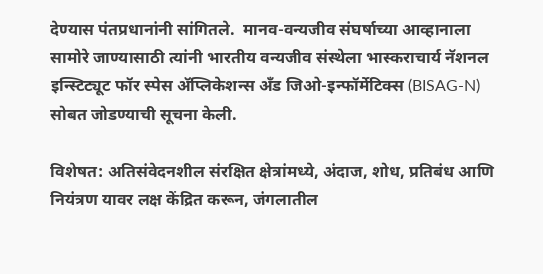देण्यास पंतप्रधानांनी सांगितले.  मानव-वन्यजीव संघर्षाच्या आव्हानाला सामोरे जाण्यासाठी त्यांनी भारतीय वन्यजीव संस्थेला भास्कराचार्य नॅशनल इन्स्टिट्यूट फॉर स्पेस ॲप्लिकेशन्स अँड जिओ-इन्फॉर्मेटिक्स (BISAG-N) सोबत जोडण्याची सूचना केली.

विशेषत: अतिसंवेदनशील संरक्षित क्षेत्रांमध्ये, अंदाज, शोध, प्रतिबंध आणि नियंत्रण यावर लक्ष केंद्रित करून, जंगलातील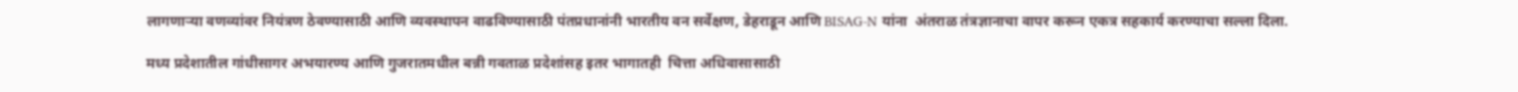लागणाऱ्या वणव्यांवर नियंत्रण ठेवण्यासाठी आणि व्यवस्थापन वाढविण्यासाठी पंतप्रधानांनी भारतीय वन सर्वेक्षण, डेहराडून आणि BISAG-N यांना  अंतराळ तंत्रज्ञानाचा वापर करून एकत्र सहकार्य करण्याचा सल्ला दिला.

मध्य प्रदेशातील गांधीसागर अभयारण्य आणि गुजरातमधील बन्नी गवताळ प्रदेशांसह इतर भागातही  चित्ता अधिवासासाठी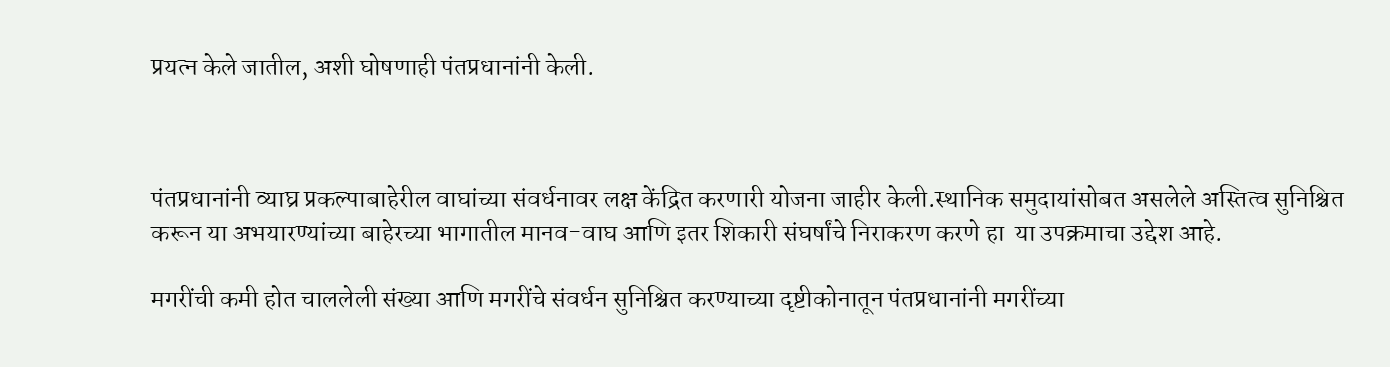प्रयत्न केले जातील, अशी घोषणाही पंतप्रधानांनी केली.



पंतप्रधानांनी व्याघ्र प्रकल्पाबाहेरील वाघांच्या संवर्धनावर लक्ष केंद्रित करणारी योजना जाहीर केली.स्थानिक समुदायांसोबत असलेले अस्तित्व सुनिश्चित करून या अभयारण्यांच्या बाहेरच्या भागातील मानव-वाघ आणि इतर शिकारी संघर्षांचे निराकरण करणे हा  या उपक्रमाचा उद्देश आहे.

मगरींची कमी होत चाललेली संख्या आणि मगरींचे संवर्धन सुनिश्चित करण्याच्या दृष्टीकोनातून पंतप्रधानांनी मगरींच्या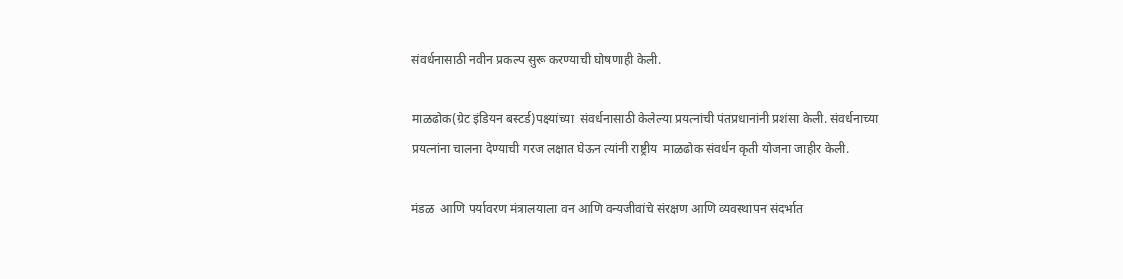संवर्धनासाठी नवीन प्रकल्प सुरू करण्याची घोषणाही केली.

माळढोक(ग्रेट इंडियन बस्टर्ड)पक्ष्यांच्या  संवर्धनासाठी केलेल्या प्रयत्नांची पंतप्रधानांनी प्रशंसा केली. संवर्धनाच्या प्रयत्नांना चालना देण्याची गरज लक्षात घेऊन त्यांनी राष्ट्रीय  माळढोक संवर्धन कृती योजना जाहीर केली.

मंडळ  आणि पर्यावरण मंत्रालयाला वन आणि वन्यजीवांचे संरक्षण आणि व्यवस्थापन संदर्भात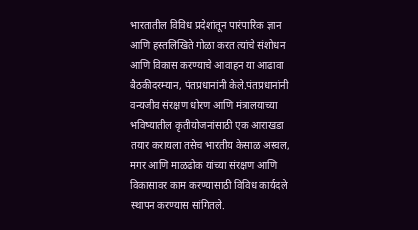भारतातील विविध प्रदेशांतून पारंपारिक ज्ञान आणि हस्तलिखिते गोळा करत त्यांचे संशोधन आणि विकास‌ करण्याचे आवाहन या आढावा बैठकीदरम्यान, पंतप्रधानांनी केले.पंतप्रधानांनी वन्यजीव संरक्षण धोरण आणि मंत्रालयाच्या  भविष्यातील कृतीयोजनांसाठी एक आराखडा तयार करायला तसेच भारतीय केसाळ अस्वल, मगर आणि माळढोक यांच्या संरक्षण आणि विकासावर काम करण्यासाठी विविध कार्यदले स्थापन करण्यास सांगितले.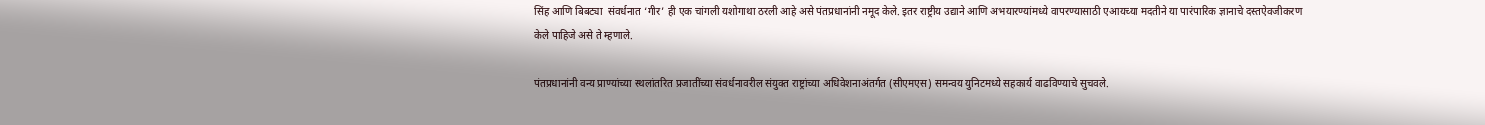सिंह आणि बिबट्या  संवर्धनात ‘गीर’ ही एक चांगली यशोगाथा ठरली आहे असे पंतप्रधानांनी नमूद केले. इतर राष्ट्रीय उद्याने आणि अभयारण्यांमध्ये वापरण्यासाठी एआयच्या मदतीने या पारंपारिक ज्ञानाचे दस्तऐवजीकरण केले पाहिजे असे ते म्हणाले.

पंतप्रधानांनी वन्य प्राण्यांच्या स्थलांतरित प्रजातींच्या संवर्धनावरील संयुक्त राष्ट्रांच्या अधिवेशनाअंतर्गत (सीएमएस) समन्वय युनिटमध्ये सहकार्य वाढविण्याचे सुचवले.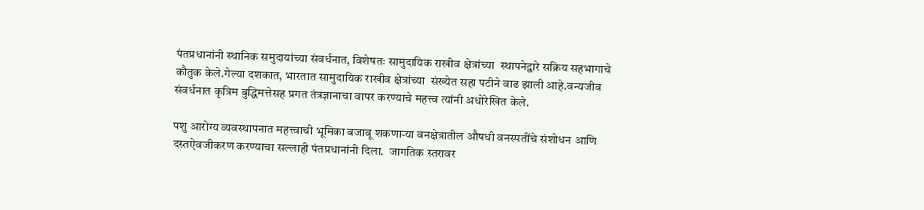पंतप्रधानांनी स्थानिक समुदायांच्या संवर्धनात, विशेषतः सामुदायिक राखीव क्षेत्रांच्या  स्थापनेद्वारे सक्रिय सहभागाचे कौतुक केले.गेल्या दशकात, भारतात सामुदायिक राखीव क्षेत्रांच्या  संख्येत सहा पटीने वाढ झाली आहे.वन्यजीव संवर्धनात कृत्रिम बुद्धिमत्तेसह प्रगत तंत्रज्ञानाचा वापर करण्याचे महत्त्व त्यांनी अधोरेखित केले.

पशु आरोग्य व्यवस्थापनात महत्त्वाची भूमिका बजावू शकणाऱ्या वनक्षेत्रातील औषधी वनस्पतींचे संशोधन आणि दस्तऐवजीकरण करण्याचा सल्लाही पंतप्रधानांनी दिला.  जागतिक स्तरावर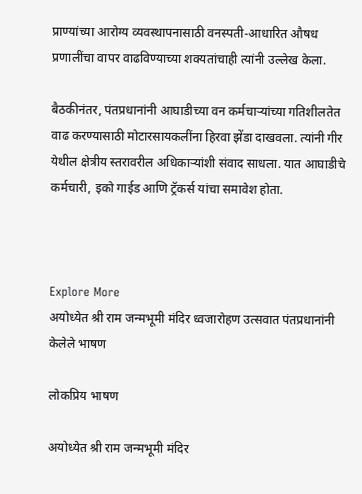प्राण्यांच्या आरोग्य व्यवस्थापनासाठी वनस्पती-आधारित औषध प्रणालींचा वापर वाढविण्याच्या शक्यतांचाही त्यांनी उल्लेख केला.

बैठकीनंतर, पंतप्रधानांनी आघाडीच्या वन कर्मचाऱ्यांच्या गतिशीलतेत वाढ करण्यासाठी मोटारसायकलींना हिरवा झेंडा दाखवला. त्यांनी गीर येथील क्षेत्रीय स्तरावरील अधिकाऱ्यांशी संवाद साधला. यात आघाडीचे कर्मचारी, इको गाईड आणि ट्रॅकर्स यांचा समावेश होता.



Explore More
अयोध्येत श्री राम जन्मभूमी मंदिर ध्वजारोहण उत्सवात पंतप्रधानांनी केलेले भाषण

लोकप्रिय भाषण

अयोध्येत श्री राम जन्मभूमी मंदिर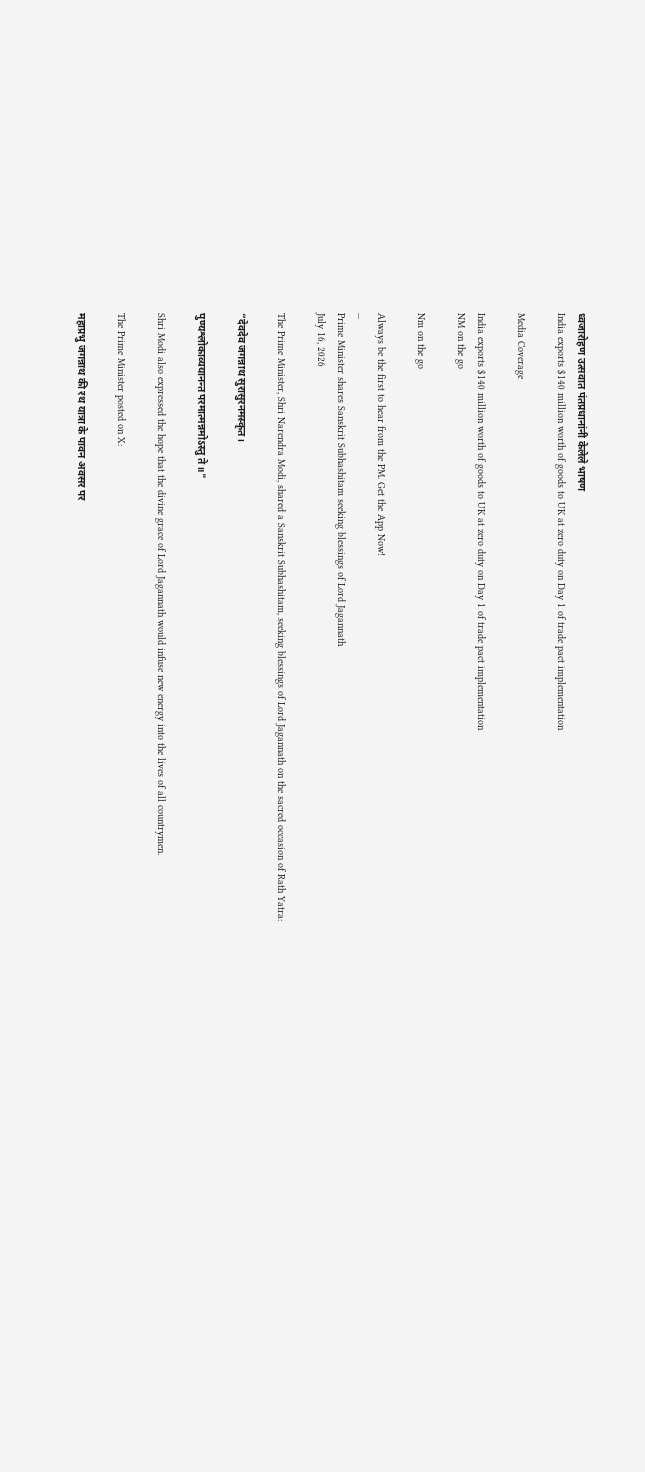ध्वजारोहण उत्सवात पंतप्रधानांनी केलेले भाषण
India exports $140 million worth of goods to UK at zero duty on Day 1 of trade pact implementation

Media Coverage

India exports $140 million worth of goods to UK at zero duty on Day 1 of trade pact implementation
NM on the go

Nm on the go

Always be the first to hear from the PM. Get the App Now!
...
Prime Minister shares Sanskrit Subhashitam seeking blessings of Lord Jagannath
July 16, 2026

The Prime Minister, Shri Narendra Modi, shared a Sanskrit Subhashitam, seeking blessings of Lord Jagannath on the sacred occasion of Rath Yatra:

“देवदेव जगन्नाथ सुरासुरनमस्कृत।

पुण्यश्लोकाव्ययानन्त परमात्मन्नमोऽस्तु ते॥"

Shri Modi also expressed the hope that the divine grace of Lord Jagannath would infuse new energy into the lives of all countrymen.

The Prime Minister posted on X:

महाप्रभु जगन्नाथ की रथ यात्रा के पावन अवसर पर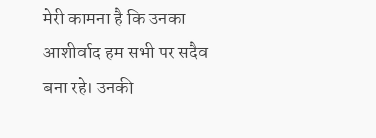मेरी कामना है कि उनका आशीर्वाद हम सभी पर सदैव बना रहे। उनकी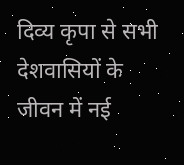दिव्य कृपा से सभी देशवासियों के जीवन में नई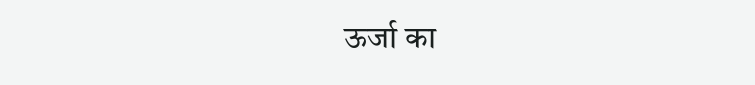ऊर्जा का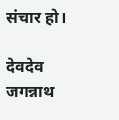संचार हो।

देवदेव जगन्नाथ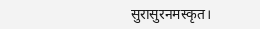सुरासुरनमस्कृत।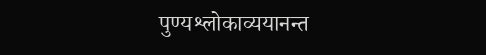पुण्यश्लोकाव्ययानन्त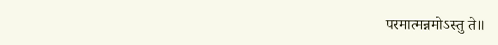परमात्मन्नमोऽस्तु ते॥